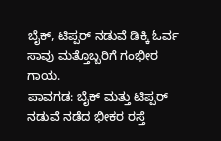ಬೈಕ್, ಟಿಪ್ಪರ್ ನಡುವೆ ಡಿಕ್ಕಿ ಓರ್ವ ಸಾವು ಮತ್ತೊಬ್ಬರಿಗೆ ಗಂಭೀರ ಗಾಯ.
ಪಾವಗಡ: ಬೈಕ್ ಮತ್ತು ಟಿಪ್ಪರ್ ನಡುವೆ ನಡೆದ ಭೀಕರ ರಸ್ತೆ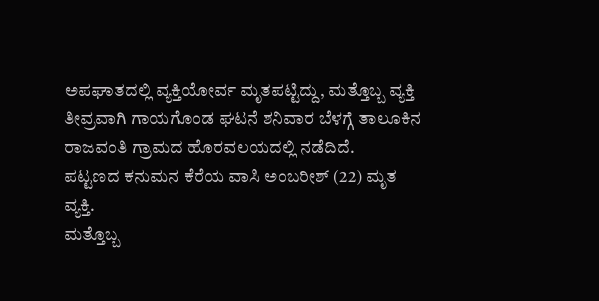ಅಪಘಾತದಲ್ಲಿ ವ್ಯಕ್ತಿಯೋರ್ವ ಮೃತಪಟ್ಟಿದ್ದು, ಮತ್ತೊಬ್ಬ ವ್ಯಕ್ತಿ ತೀವ್ರವಾಗಿ ಗಾಯಗೊಂಡ ಘಟನೆ ಶನಿವಾರ ಬೆಳಗ್ಗೆ ತಾಲೂಕಿನ ರಾಜವಂತಿ ಗ್ರಾಮದ ಹೊರವಲಯದಲ್ಲಿ ನಡೆದಿದೆ.
ಪಟ್ಟಣದ ಕನುಮನ ಕೆರೆಯ ವಾಸಿ ಅಂಬರೀಶ್ (22) ಮೃತ ವ್ಯಕ್ತಿ.
ಮತ್ತೊಬ್ಬ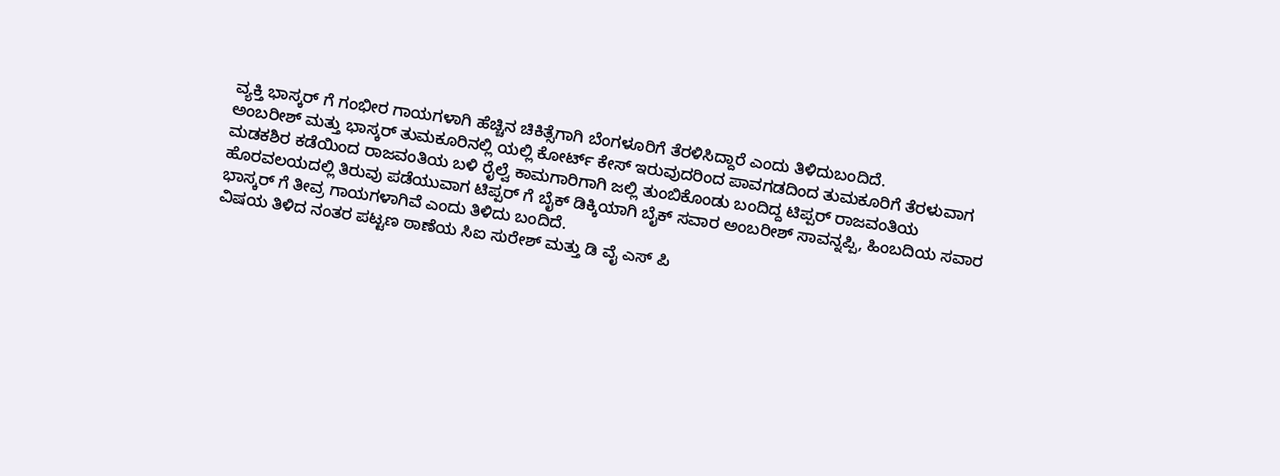ವ್ಯಕ್ತಿ ಭಾಸ್ಕರ್ ಗೆ ಗಂಭೀರ ಗಾಯಗಳಾಗಿ ಹೆಚ್ಚಿನ ಚಿಕಿತ್ಸೆಗಾಗಿ ಬೆಂಗಳೂರಿಗೆ ತೆರಳಿಸಿದ್ದಾರೆ ಎಂದು ತಿಳಿದುಬಂದಿದೆ.
ಅಂಬರೀಶ್ ಮತ್ತು ಭಾಸ್ಕರ್ ತುಮಕೂರಿನಲ್ಲಿ ಯಲ್ಲಿ ಕೋರ್ಟ್ ಕೇಸ್ ಇರುವುದರಿಂದ ಪಾವಗಡದಿಂದ ತುಮಕೂರಿಗೆ ತೆರಳುವಾಗ
ಮಡಕಶಿರ ಕಡೆಯಿಂದ ರಾಜವಂತಿಯ ಬಳಿ ರೈಲ್ವೆ ಕಾಮಗಾರಿಗಾಗಿ ಜಲ್ಲಿ ತುಂಬಿಕೊಂಡು ಬಂದಿದ್ದ ಟಿಪ್ಪರ್ ರಾಜವಂತಿಯ ಹೊರವಲಯದಲ್ಲಿ ತಿರುವು ಪಡೆಯುವಾಗ ಟಿಪ್ಪರ್ ಗೆ ಬೈಕ್ ಡಿಕ್ಕಿಯಾಗಿ ಬೈಕ್ ಸವಾರ ಅಂಬರೀಶ್ ಸಾವನ್ನಪ್ಪಿ, ಹಿಂಬದಿಯ ಸವಾರ ಭಾಸ್ಕರ್ ಗೆ ತೀವ್ರ ಗಾಯಗಳಾಗಿವೆ ಎಂದು ತಿಳಿದು ಬಂದಿದೆ.
ವಿಷಯ ತಿಳಿದ ನಂತರ ಪಟ್ಟಣ ಠಾಣೆಯ ಸಿಐ ಸುರೇಶ್ ಮತ್ತು ಡಿ ವೈ ಎಸ್ ಪಿ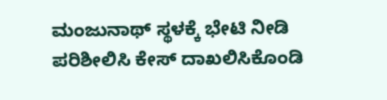ಮಂಜುನಾಥ್ ಸ್ಥಳಕ್ಕೆ ಭೇಟಿ ನೀಡಿ ಪರಿಶೀಲಿಸಿ ಕೇಸ್ ದಾಖಲಿಸಿಕೊಂಡಿ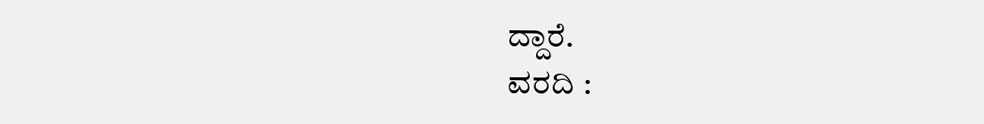ದ್ದಾರೆ.
ವರದಿ :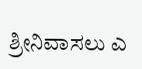ಶ್ರೀನಿವಾಸಲು ಎ